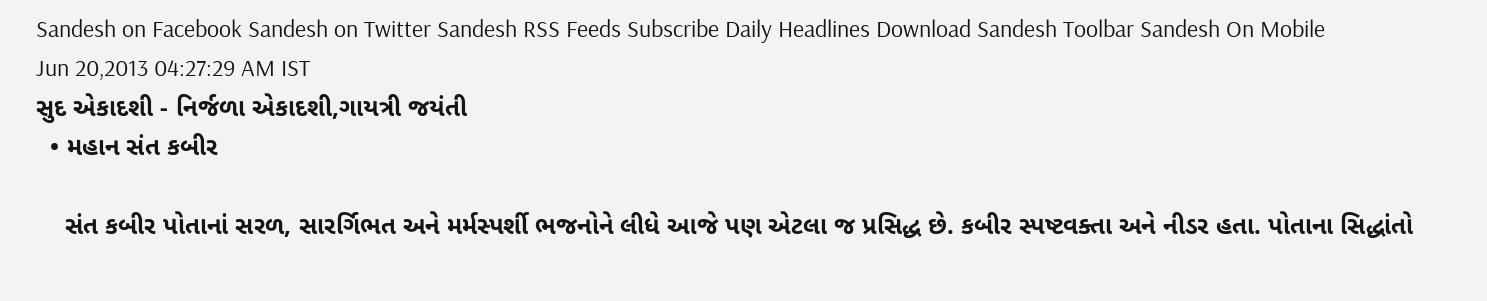Sandesh on Facebook Sandesh on Twitter Sandesh RSS Feeds Subscribe Daily Headlines Download Sandesh Toolbar Sandesh On Mobile
Jun 20,2013 04:27:29 AM IST
સુદ એકાદશી - નિર્જળા એકાદશી,ગાયત્રી જયંતી
  • મહાન સંત કબીર

    સંત કબીર પોતાનાં સરળ, સારર્ગિભત અને મર્મસ્પર્શી ભજનોને લીધે આજે પણ એટલા જ પ્રસિદ્ધ છે. કબીર સ્પષ્ટવક્તા અને નીડર હતા. પોતાના સિદ્ધાંતો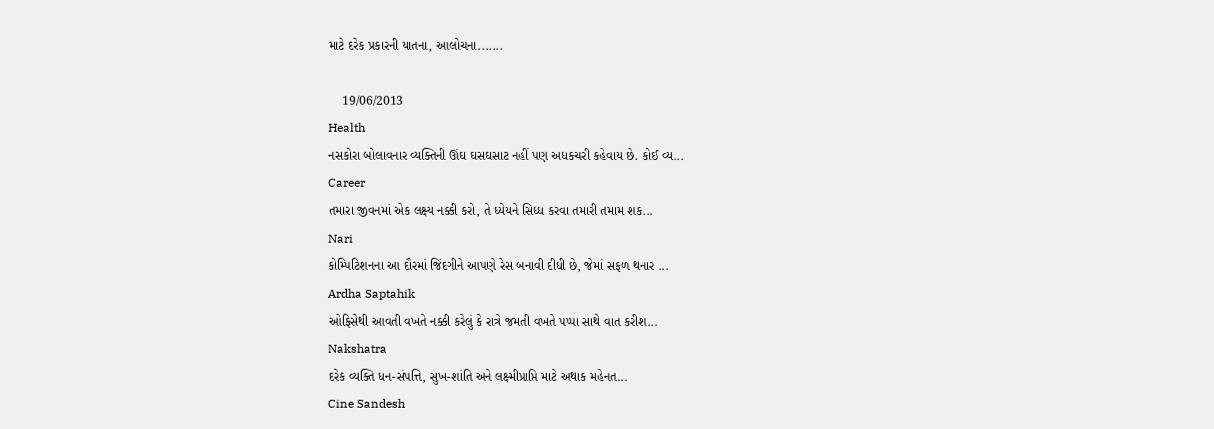માટે દરેક પ્રકારની યાતના, આલોચના.......

    19/06/2013
Health
નસકોરા બોલાવનાર વ્યક્તિની ઊંઘ ઘસઘસાટ નહીં પણ અધકચરી કહેવાય છે. કોઈ વ્ય...
Career
તમારા જીવનમાં એક લક્ષ્ય નક્કી કરો, તે ધ્યેયને સિધ્ધ કરવા તમારી તમામ શક...
Nari
કોમ્પિટિશનના આ દૌરમાં જિંદગીને આપણે રેસ બનાવી દીધી છે, જેમાં સફળ થનાર ...
Ardha Saptahik
ઓફિસેથી આવતી વખતે નક્કી કરેલું કે રાત્રે જમતી વખતે પપ્પા સાથે વાત કરીશ...
Nakshatra
દરેક વ્યક્તિ ધન-સંપત્તિ, સુખ-શાંતિ અને લક્ષ્મીપ્રાપ્તિ માટે અથાક મહેનત...
Cine Sandesh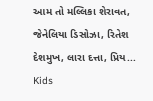આમ તો મલ્લિકા શેરાવત, જેનેલિયા ડિસોઝા, રિતેશ દેશમુખ, લારા દત્તા, પ્રિય...
Kids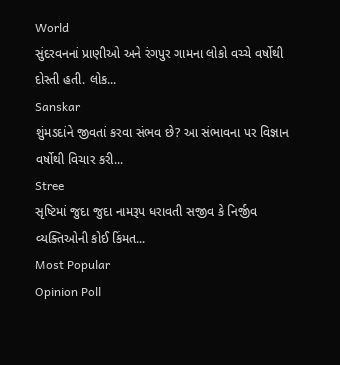World
સુંદરવનનાં પ્રાણીઓ અને રંગપુર ગામના લોકો વચ્ચે વર્ષોથી દોસ્તી હતી. લોક...
Sanskar
શુંમડદાંને જીવતાં કરવા સંભવ છે? આ સંભાવના પર વિજ્ઞાન વર્ષોથી વિચાર કરી...
Stree
સૃષ્ટિમાં જુદા જુદા નામરૂપ ધરાવતી સજીવ કે નિર્જીવ વ્યક્તિઓની કોઈ કિંમત...
Most Popular
Opinion Poll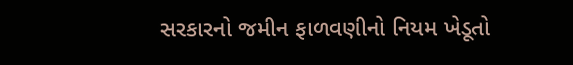સરકારનો જમીન ફાળવણીનો નિયમ ખેડૂતો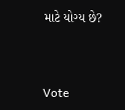માટે યોગ્ય છે?



Vote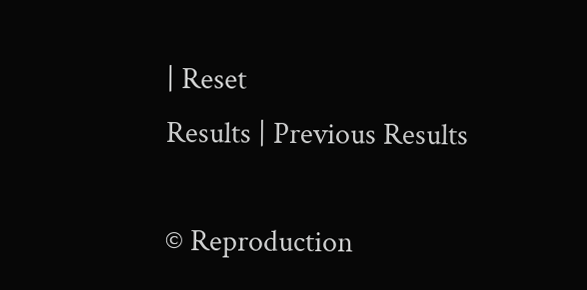| Reset
Results | Previous Results

© Reproduction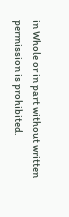in Whole or in part without written permission is prohibited.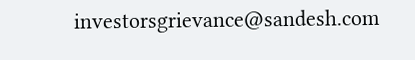investorsgrievance@sandesh.com